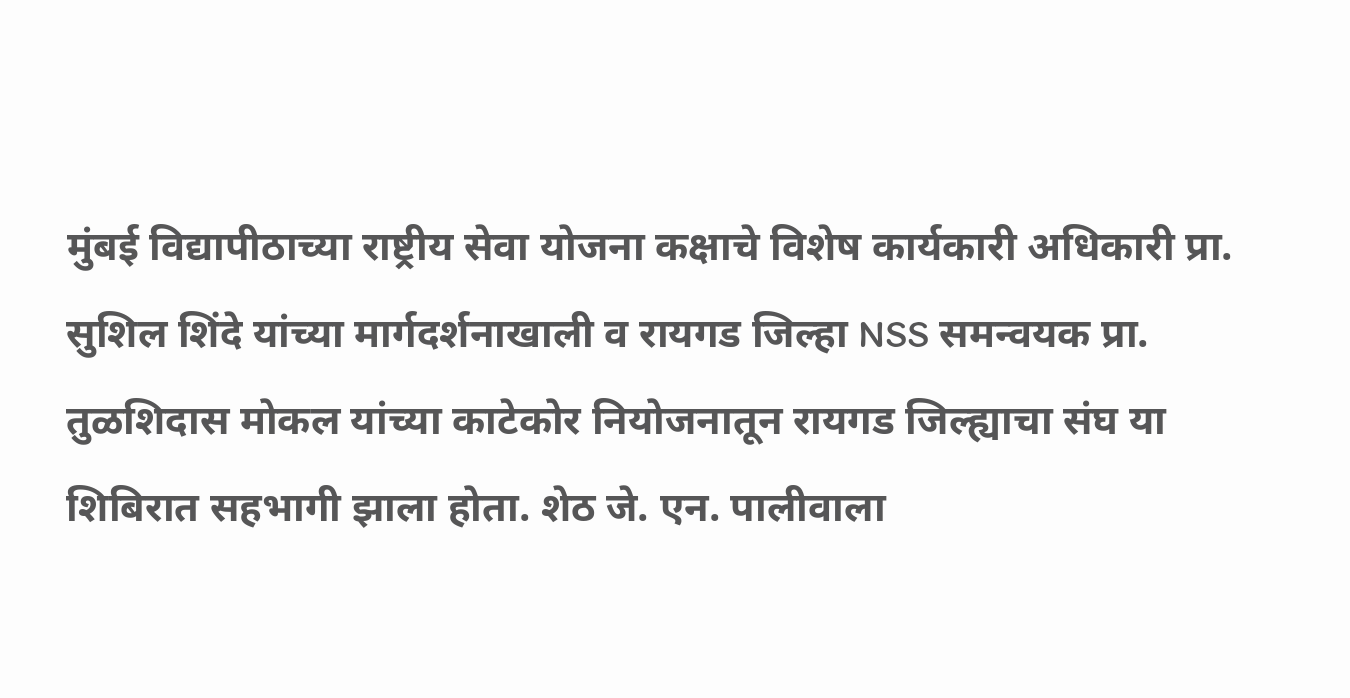मुंबई विद्यापीठाच्या राष्ट्रीय सेवा योजना कक्षाचे विशेष कार्यकारी अधिकारी प्रा. सुशिल शिंदे यांच्या मार्गदर्शनाखाली व रायगड जिल्हा NSS समन्वयक प्रा. तुळशिदास मोकल यांच्या काटेकोर नियोजनातून रायगड जिल्ह्याचा संघ या शिबिरात सहभागी झाला होता. शेठ जे. एन. पालीवाला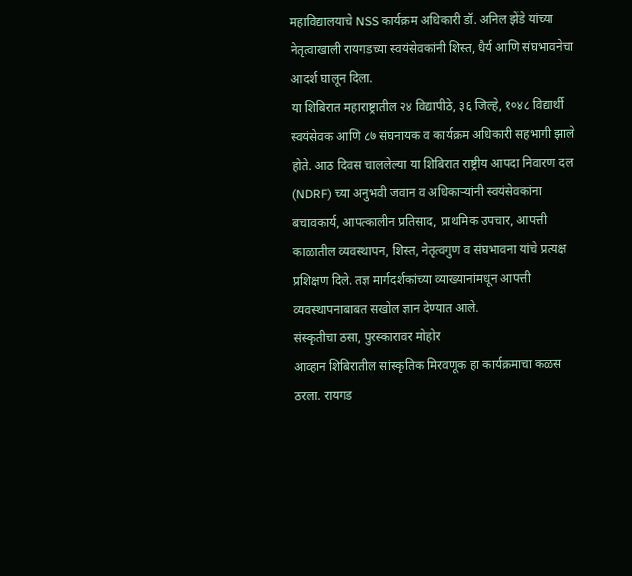महाविद्यालयाचे NSS कार्यक्रम अधिकारी डॉ. अनिल झेंडे यांच्या नेतृत्वाखाली रायगडच्या स्वयंसेवकांनी शिस्त, धैर्य आणि संघभावनेचा आदर्श घालून दिला.
या शिबिरात महाराष्ट्रातील २४ विद्यापीठे, ३६ जिल्हे, १०४८ विद्यार्थी स्वयंसेवक आणि ८७ संघनायक व कार्यक्रम अधिकारी सहभागी झाले होते. आठ दिवस चाललेल्या या शिबिरात राष्ट्रीय आपदा निवारण दल (NDRF) च्या अनुभवी जवान व अधिकाऱ्यांनी स्वयंसेवकांना बचावकार्य, आपत्कालीन प्रतिसाद, प्राथमिक उपचार, आपत्ती काळातील व्यवस्थापन, शिस्त, नेतृत्वगुण व संघभावना यांचे प्रत्यक्ष प्रशिक्षण दिले. तज्ञ मार्गदर्शकांच्या व्याख्यानांमधून आपत्ती व्यवस्थापनाबाबत सखोल ज्ञान देण्यात आले.
संस्कृतीचा ठसा, पुरस्कारावर मोहोर
आव्हान शिबिरातील सांस्कृतिक मिरवणूक हा कार्यक्रमाचा कळस ठरला. रायगड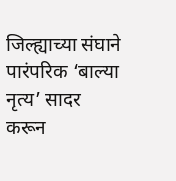जिल्ह्याच्या संघाने पारंपरिक ‘बाल्या नृत्य’ सादर करून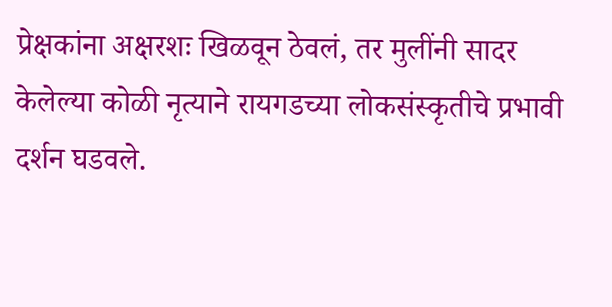प्रेक्षकांना अक्षरशः खिळवून ठेवलं, तर मुलींनी सादर केलेल्या कोळी नृत्याने रायगडच्या लोकसंस्कृतीचे प्रभावी दर्शन घडवले.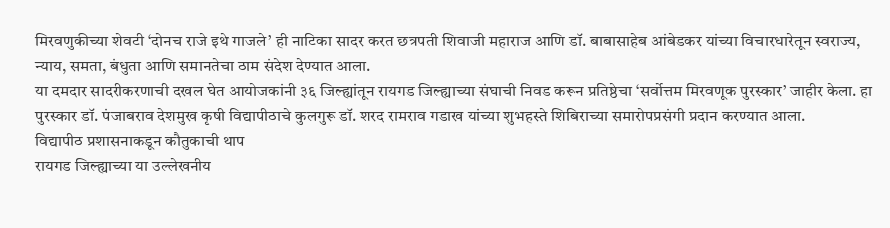मिरवणुकीच्या शेवटी ‘दोनच राजे इथे गाजले’ ही नाटिका सादर करत छत्रपती शिवाजी महाराज आणि डॉ. बाबासाहेब आंबेडकर यांच्या विचारधारेतून स्वराज्य, न्याय, समता, बंधुता आणि समानतेचा ठाम संदेश देण्यात आला.
या दमदार सादरीकरणाची दखल घेत आयोजकांनी ३६ जिल्ह्यांतून रायगड जिल्ह्याच्या संघाची निवड करून प्रतिष्ठेचा ‘सर्वोत्तम मिरवणूक पुरस्कार’ जाहीर केला. हा पुरस्कार डॉ. पंजाबराव देशमुख कृषी विद्यापीठाचे कुलगुरू डॉ. शरद रामराव गडाख यांच्या शुभहस्ते शिबिराच्या समारोपप्रसंगी प्रदान करण्यात आला.
विद्यापीठ प्रशासनाकडून कौतुकाची थाप
रायगड जिल्ह्याच्या या उल्लेखनीय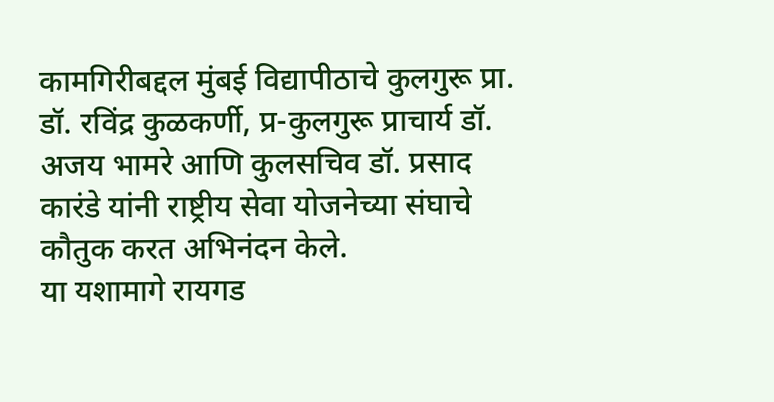कामगिरीबद्दल मुंबई विद्यापीठाचे कुलगुरू प्रा. डॉ. रविंद्र कुळकर्णी, प्र-कुलगुरू प्राचार्य डॉ. अजय भामरे आणि कुलसचिव डॉ. प्रसाद कारंडे यांनी राष्ट्रीय सेवा योजनेच्या संघाचे कौतुक करत अभिनंदन केले.
या यशामागे रायगड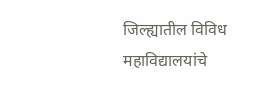जिल्ह्यातील विविध महाविद्यालयांचे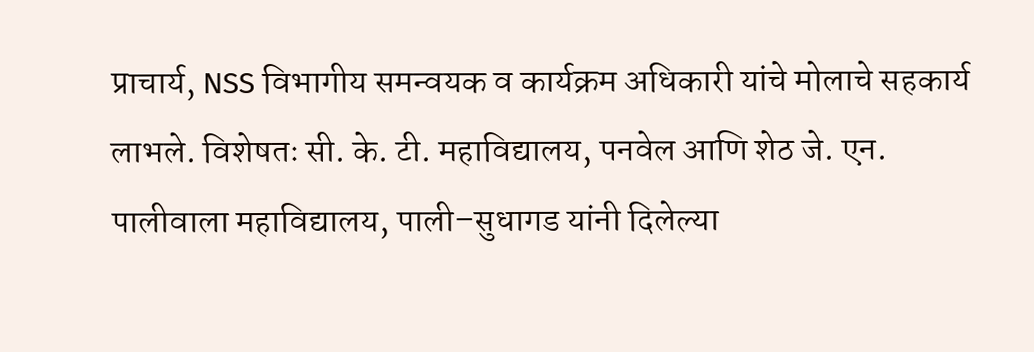प्राचार्य, NSS विभागीय समन्वयक व कार्यक्रम अधिकारी यांचे मोलाचे सहकार्य लाभले. विशेषतः सी. के. टी. महाविद्यालय, पनवेल आणि शेठ जे. एन. पालीवाला महाविद्यालय, पाली–सुधागड यांनी दिलेल्या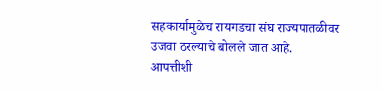सहकार्यामुळेच रायगडचा संघ राज्यपातळीवर उजवा ठरल्याचे बोलले जात आहे.
आपत्तीशी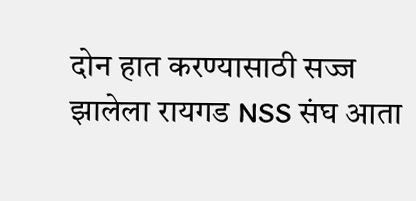दोन हात करण्यासाठी सज्ज झालेला रायगड NSS संघ आता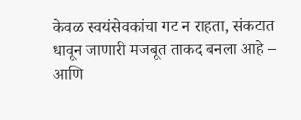केवळ स्वयंसेवकांचा गट न राहता, संकटात धावून जाणारी मजबूत ताकद बनला आहे – आणि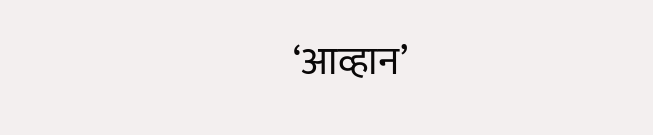‘आव्हान’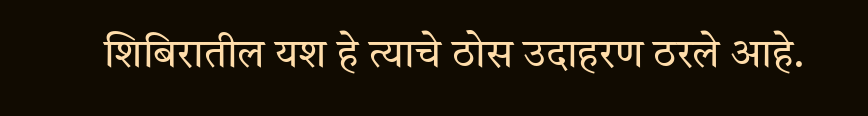शिबिरातील यश हे त्याचे ठोस उदाहरण ठरले आहे.